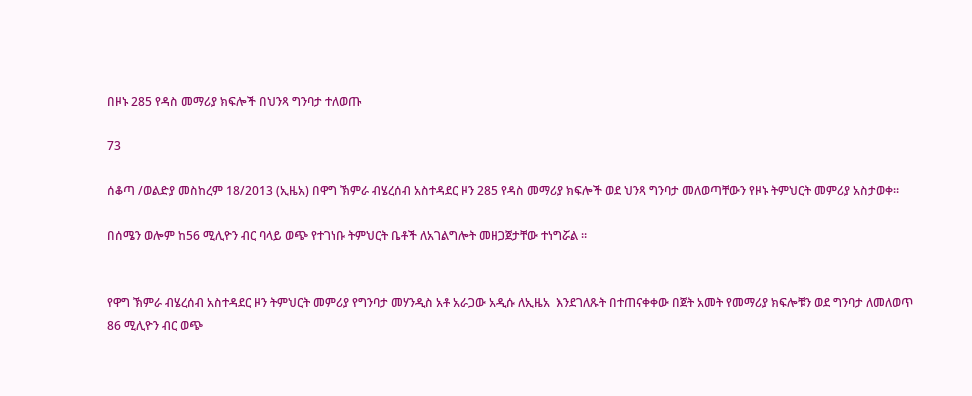በዞኑ 285 የዳስ መማሪያ ክፍሎች በህንጻ ግንባታ ተለወጡ

73

ሰቆጣ /ወልድያ መስከረም 18/2013 (ኢዜአ) በዋግ ኽምራ ብሄረሰብ አስተዳደር ዞን 285 የዳስ መማሪያ ክፍሎች ወደ ህንጻ ግንባታ መለወጣቸውን የዞኑ ትምህርት መምሪያ አስታወቀ።

በሰሜን ወሎም ከ56 ሚሊዮን ብር ባላይ ወጭ የተገነቡ ትምህርት ቤቶች ለአገልግሎት መዘጋጀታቸው ተነግሯል ።


የዋግ ኽምራ ብሄረሰብ አስተዳደር ዞን ትምህርት መምሪያ የግንባታ መሃንዲስ አቶ አራጋው አዲሱ ለኢዜአ  እንደገለጹት በተጠናቀቀው በጀት አመት የመማሪያ ክፍሎቹን ወደ ግንባታ ለመለወጥ 86 ሚሊዮን ብር ወጭ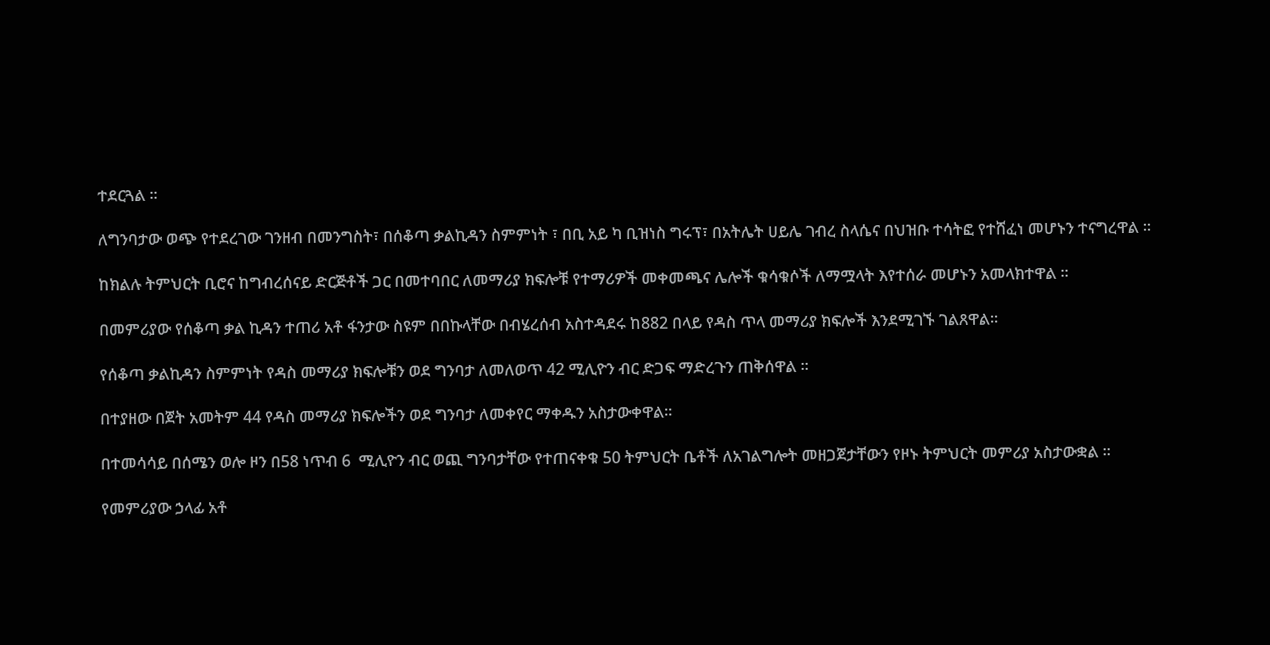ተደርጓል ።

ለግንባታው ወጭ የተደረገው ገንዘብ በመንግስት፣ በሰቆጣ ቃልኪዳን ስምምነት ፣ በቢ አይ ካ ቢዝነስ ግሩፕ፣ በአትሌት ሀይሌ ገብረ ስላሴና በህዝቡ ተሳትፎ የተሸፈነ መሆኑን ተናግረዋል ።

ከክልሉ ትምህርት ቢሮና ከግብረሰናይ ድርጅቶች ጋር በመተባበር ለመማሪያ ክፍሎቹ የተማሪዎች መቀመጫና ሌሎች ቁሳቁሶች ለማሟላት እየተሰራ መሆኑን አመላክተዋል ።

በመምሪያው የሰቆጣ ቃል ኪዳን ተጠሪ አቶ ፋንታው ስዩም በበኩላቸው በብሄረሰብ አስተዳደሩ ከ882 በላይ የዳስ ጥላ መማሪያ ክፍሎች እንደሚገኙ ገልጸዋል፡፡

የሰቆጣ ቃልኪዳን ስምምነት የዳስ መማሪያ ክፍሎቹን ወደ ግንባታ ለመለወጥ 42 ሚሊዮን ብር ድጋፍ ማድረጉን ጠቅሰዋል ።

በተያዘው በጀት አመትም 44 የዳስ መማሪያ ክፍሎችን ወደ ግንባታ ለመቀየር ማቀዱን አስታውቀዋል።

በተመሳሳይ በሰሜን ወሎ ዞን በ58 ነጥብ 6  ሚሊዮን ብር ወጪ ግንባታቸው የተጠናቀቁ 50 ትምህርት ቤቶች ለአገልግሎት መዘጋጀታቸውን የዞኑ ትምህርት መምሪያ አስታውቋል ።

የመምሪያው ኃላፊ አቶ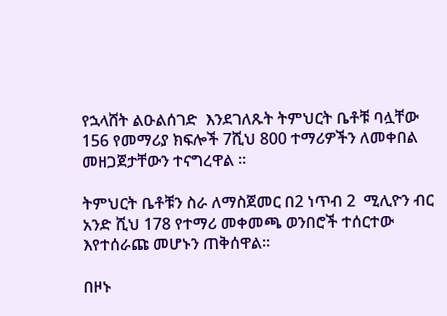የኋላሸት ልዑልሰገድ  እንደገለጹት ትምህርት ቤቶቹ ባሏቸው 156 የመማሪያ ክፍሎች 7ሺህ 800 ተማሪዎችን ለመቀበል መዘጋጀታቸውን ተናግረዋል ።

ትምህርት ቤቶቹን ስራ ለማስጀመር በ2 ነጥብ 2  ሚሊዮን ብር አንድ ሺህ 178 የተማሪ መቀመጫ ወንበሮች ተሰርተው እየተሰራጩ መሆኑን ጠቅሰዋል።

በዞኑ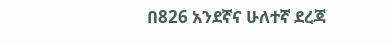በ826 አንደኛና ሁለተኛ ደረጃ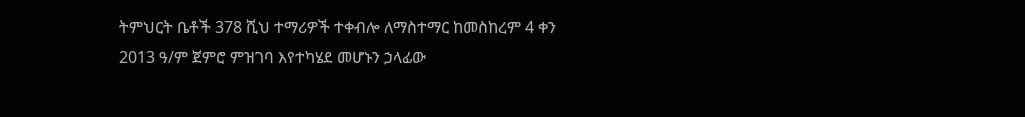ትምህርት ቤቶች 378 ሺህ ተማሪዎች ተቀብሎ ለማስተማር ከመስከረም 4 ቀን 2013 ዓ/ም ጀምሮ ምዝገባ እየተካሄደ መሆኑን ኃላፊው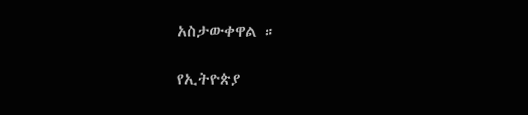አስታውቀዋል ።

የኢትዮጵያ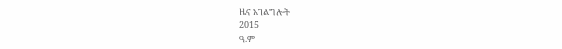ዜና አገልግሎት
2015
ዓ.ም